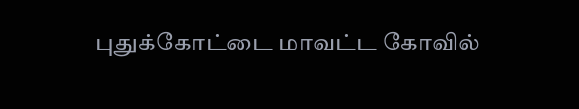புதுக்கோட்டை மாவட்ட கோவில்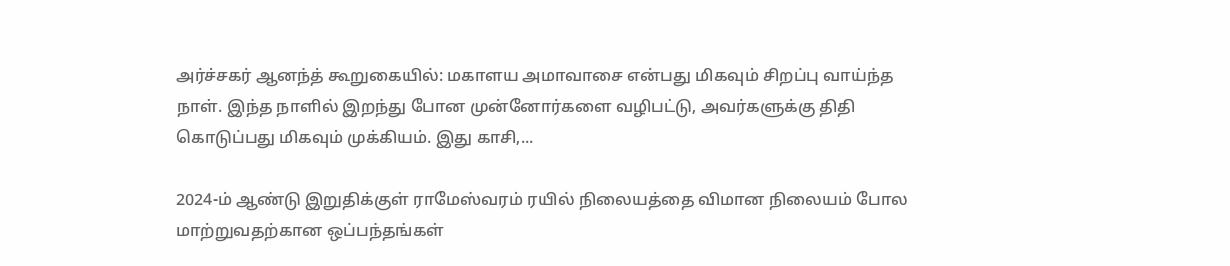அர்ச்சகர் ஆனந்த் கூறுகையில்: மகாளய அமாவாசை என்பது மிகவும் சிறப்பு வாய்ந்த நாள். இந்த நாளில் இறந்து போன முன்னோர்களை வழிபட்டு, அவர்களுக்கு திதி கொடுப்பது மிகவும் முக்கியம். இது காசி,...

2024-ம் ஆண்டு இறுதிக்குள் ராமேஸ்வரம் ரயில் நிலையத்தை விமான நிலையம் போல மாற்றுவதற்கான ஒப்பந்தங்கள்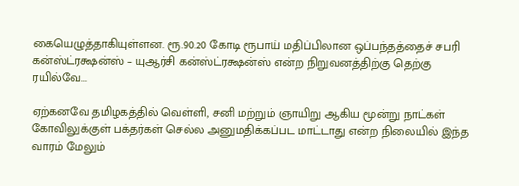கையெழுத்தாகியுள்ளன. ரூ.90.20 கோடி ரூபாய் மதிப்பிலான ஒப்பந்தத்தைச் சபரி கன்ஸ்ட்ரக்ஷன்ஸ் – யுஆர்சி கன்ஸ்ட்ரக்ஷன்ஸ் என்ற நிறுவனத்திற்கு தெற்கு ரயில்வே...

ஏற்கனவே தமிழகத்தில் வெள்ளி, சனி மற்றும் ஞாயிறு ஆகிய மூன்று நாட்கள் கோவிலுக்குள் பக்தர்கள் செல்ல அனுமதிக்கப்பட மாட்டாது என்ற நிலையில் இந்த வாரம் மேலும்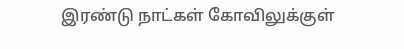இரண்டு நாட்கள் கோவிலுக்குள்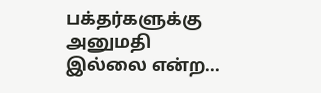பக்தர்களுக்கு அனுமதி இல்லை என்ற...